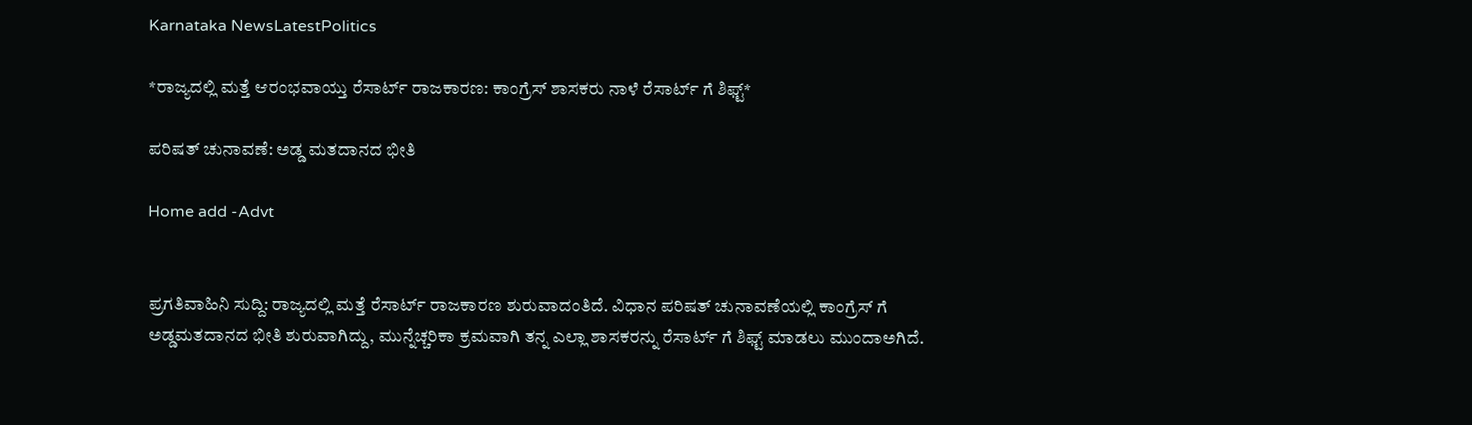Karnataka NewsLatestPolitics

*ರಾಜ್ಯದಲ್ಲಿ ಮತ್ತೆ ಆರಂಭವಾಯ್ತು ರೆಸಾರ್ಟ್ ರಾಜಕಾರಣ: ಕಾಂಗ್ರೆಸ್ ಶಾಸಕರು ನಾಳೆ ರೆಸಾರ್ಟ್ ಗೆ ಶಿಫ್ಟ್*

ಪರಿಷತ್ ಚುನಾವಣೆ: ಅಡ್ಡ ಮತದಾನದ ಭೀತಿ

Home add -Advt


ಪ್ರಗತಿವಾಹಿನಿ ಸುದ್ದಿ: ರಾಜ್ಯದಲ್ಲಿ ಮತ್ತೆ ರೆಸಾರ್ಟ್ ರಾಜಕಾರಣ ಶುರುವಾದಂತಿದೆ. ವಿಧಾನ ಪರಿಷತ್ ಚುನಾವಣೆಯಲ್ಲಿ ಕಾಂಗ್ರೆಸ್ ಗೆ ಅಡ್ಡಮತದಾನದ ಭೀತಿ ಶುರುವಾಗಿದ್ದು, ಮುನ್ನೆಚ್ಚರಿಕಾ ಕ್ರಮವಾಗಿ ತನ್ನ ಎಲ್ಲಾ ಶಾಸಕರನ್ನು ರೆಸಾರ್ಟ್ ಗೆ ಶಿಫ್ಟ್ ಮಾಡಲು ಮುಂದಾಅಗಿದೆ.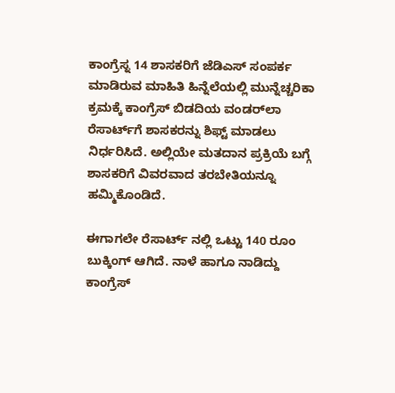ಕಾಂಗ್ರೆಸ್ನ 14 ಶಾಸಕರಿಗೆ ಜೆಡಿಎಸ್ ಸಂಪರ್ಕ ಮಾಡಿರುವ ಮಾಹಿತಿ ಹಿನ್ನೆಲೆಯಲ್ಲಿ ಮುನ್ನೆಚ್ಚರಿಕಾ ಕ್ರಮಕ್ಕೆ ಕಾಂಗ್ರೆಸ್ ಬಿಡದಿಯ ವಂಡರ್‌ಲಾ ರೆಸಾರ್ಟ್‌ಗೆ ಶಾಸಕರನ್ನು ಶಿಫ್ಟ್ ಮಾಡಲು ನಿರ್ಧರಿಸಿದೆ. ಅಲ್ಲಿಯೇ ಮತದಾನ ಪ್ರಕ್ರಿಯೆ ಬಗ್ಗೆ ಶಾಸಕರಿಗೆ ವಿವರವಾದ ತರಬೇತಿಯನ್ನೂ ಹಮ್ಮಿಕೊಂಡಿದೆ.

ಈಗಾಗಲೇ ರೆಸಾರ್ಟ್ ನಲ್ಲಿ ಒಟ್ಟು 140 ರೂಂ ಬುಕ್ಕಿಂಗ್ ಆಗಿದೆ. ನಾಳೆ ಹಾಗೂ ನಾಡಿದ್ದು ಕಾಂಗ್ರೆಸ್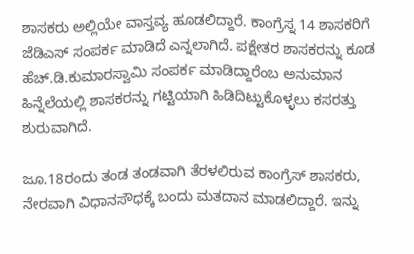ಶಾಸಕರು ಅಲ್ಲಿಯೇ ವಾಸ್ತವ್ಯ ಹೂಡಲಿದ್ದಾರೆ. ಕಾಂಗ್ರೆಸ್ನ 14 ಶಾಸಕರಿಗೆ ಜೆಡಿಎಸ್ ಸಂಪರ್ಕ ಮಾಡಿದೆ ಎನ್ನಲಾಗಿದೆ. ಪಕ್ಷೇತರ ಶಾಸಕರನ್ನು ಕೂಡ ಹೆಚ್.ಡಿ.ಕುಮಾರಸ್ವಾಮಿ ಸಂಪರ್ಕ ಮಾಡಿದ್ದಾರೆಂಬ ಅನುಮಾನ ಹಿನ್ನೆಲೆಯಲ್ಲಿ ಶಾಸಕರನ್ನು ಗಟ್ಟಿಯಾಗಿ ಹಿಡಿದಿಟ್ಟುಕೊಳ್ಳಲು ಕಸರತ್ತು ಶುರುವಾಗಿದೆ.

ಜೂ.18ರಂದು ತಂಡ ತಂಡವಾಗಿ ತೆರಳಲಿರುವ ಕಾಂಗ್ರೆಸ್ ಶಾಸಕರು, ನೇರವಾಗಿ ವಿಧಾನಸೌಧಕ್ಕೆ ಬಂದು ಮತದಾನ ಮಾಡಲಿದ್ದಾರೆ. ಇನ್ನು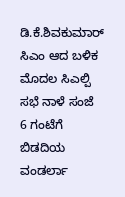ಡಿ.ಕೆ.ಶಿವಕುಮಾರ್ ಸಿಎಂ ಆದ ಬಳಿಕ ಮೊದಲ ಸಿಎಲ್ಪಿ ಸಭೆ ನಾಳೆ ಸಂಜೆ 6 ಗಂಟೆಗೆ ಬಿಡದಿಯ ವಂಡರ್ಲಾ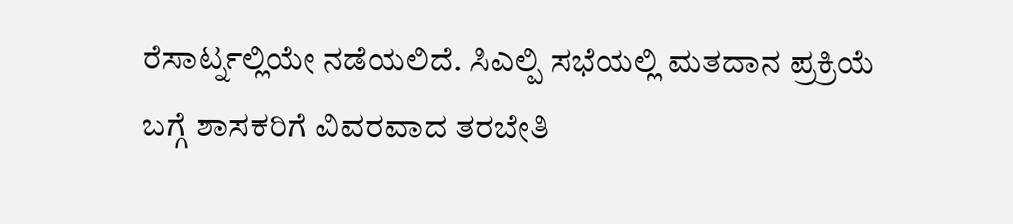ರೆಸಾರ್ಟ್ನಲ್ಲಿಯೇ ನಡೆಯಲಿದೆ. ಸಿಎಲ್ಪಿ ಸಭೆಯಲ್ಲಿ ಮತದಾನ ಪ್ರಕ್ರಿಯೆ ಬಗ್ಗೆ ಶಾಸಕರಿಗೆ ವಿವರವಾದ ತರಬೇತಿ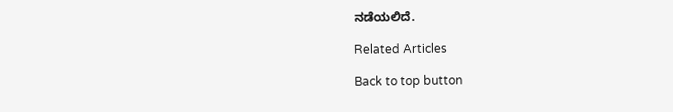ನಡೆಯಲಿದೆ.

Related Articles

Back to top button